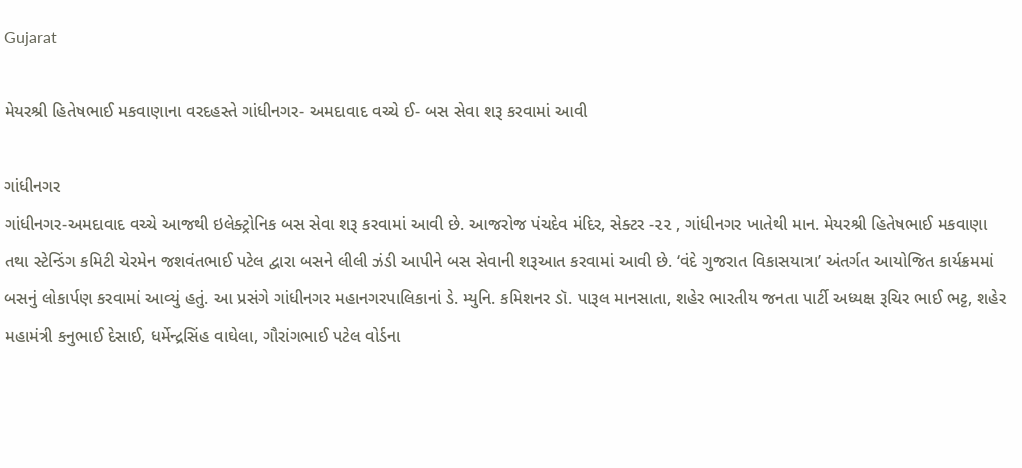Gujarat

મેયરશ્રી હિતેષભાઈ મકવાણાના વરદહસ્તે ગાંધીનગર- અમદાવાદ વચ્ચે ઈ- બસ સેવા શરૂ કરવામાં આવી

ગાંધીનગર
ગાંધીનગર-અમદાવાદ વચ્ચે આજથી ઇલેક્ટ્રોનિક બસ સેવા શરૂ કરવામાં આવી છે. આજરોજ પંચદેવ મંદિર, સેક્ટર -૨૨ , ગાંધીનગર ખાતેથી માન. મેયરશ્રી હિતેષભાઈ મકવાણા તથા સ્ટેન્ડિંગ કમિટી ચેરમેન જશવંતભાઈ પટેલ દ્વારા બસને લીલી ઝંડી આપીને બસ સેવાની શરૂઆત કરવામાં આવી છે. ‘વંદે ગુજરાત વિકાસયાત્રા’ અંતર્ગત આયોજિત કાર્યક્રમમાં બસનું લોકાર્પણ કરવામાં આવ્યું હતું. આ પ્રસંગે ગાંધીનગર મહાનગરપાલિકાનાં ડે. મ્યુનિ. કમિશનર ડૉ. પારૂલ માનસાતા, શહેર ભારતીય જનતા પાર્ટી અધ્યક્ષ રૂચિર ભાઈ ભટ્ટ, શહેર મહામંત્રી કનુભાઈ દેસાઈ, ધર્મેન્દ્રસિંહ વાઘેલા, ગૌરાંગભાઈ પટેલ વોર્ડના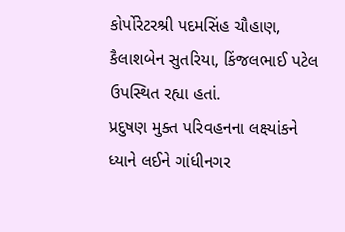કોર્પોરેટરશ્રી પદમસિંહ ચૌહાણ, કૈલાશબેન સુતરિયા, કિંજલભાઈ પટેલ ઉપસ્થિત રહ્યા હતાં.
પ્રદુષણ મુક્ત પરિવહનના લક્ષ્યાંકને ધ્યાને લઈને ગાંધીનગર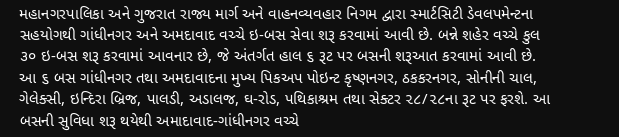મહાનગરપાલિકા અને ગુજરાત રાજ્ય માર્ગ અને વાહનવ્યવહાર નિગમ દ્વારા સ્માર્ટસિટી ડેવલપમેન્ટના સહયોગથી ગાંધીનગર અને અમદાવાદ વચ્ચે ઇ-બસ સેવા શરૂ કરવામાં આવી છે. બન્ને શહેર વચ્ચે કુલ ૩૦ ઇ-બસ શરૂ કરવામાં આવનાર છે, જે અંતર્ગત હાલ ૬ રૂટ પર બસની શરૂઆત કરવામાં આવી છે. આ ૬ બસ ગાંધીનગર તથા અમદાવાદના મુખ્ય પિકઅપ પોઇન્ટ કૃષ્ણનગર, ઠકકરનગર, સોનીની ચાલ, ગેલેક્સી, ઇન્દિરા બ્રિજ, પાલડી, અડાલજ, ઘ-રોડ, પથિકાશ્રમ તથા સેક્ટર ૨૮/૨૮ના રૂટ પર ફરશે. આ બસની સુવિધા શરૂ થયેથી અમાદાવાદ-ગાંધીનગર વચ્ચે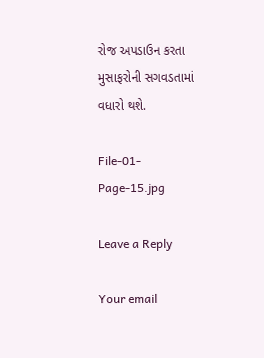રોજ અપડાઉન કરતા મુસાફરોની સગવડતામાં વધારો થશે.

File-01-Page-15.jpg

Leave a Reply

Your email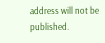address will not be published.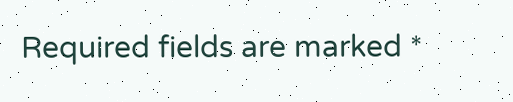Required fields are marked *